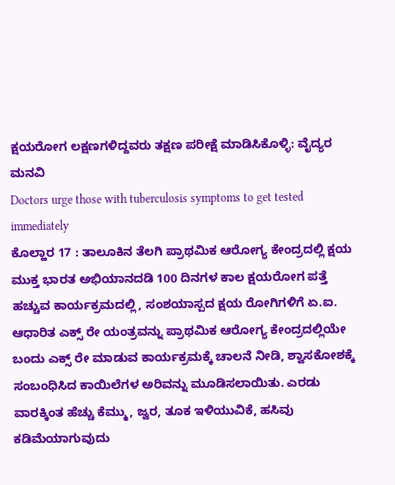ಕ್ಷಯರೋಗ ಲಕ್ಷಣಗಳಿದ್ದವರು ತಕ್ಷಣ ಪರೀಕ್ಷೆ ಮಾಡಿಸಿಕೊಳ್ಳಿ: ವೈದ್ಯರ ಮನವಿ
Doctors urge those with tuberculosis symptoms to get tested immediately
ಕೊಲ್ಹಾರ 17 : ತಾಲೂಕಿನ ತೆಲಗಿ ಪ್ರಾಥಮಿಕ ಆರೋಗ್ಯ ಕೇಂದ್ರದಲ್ಲಿ ಕ್ಷಯ ಮುಕ್ತ ಭಾರತ ಅಭಿಯಾನದಡಿ 100 ದಿನಗಳ ಕಾಲ ಕ್ಷಯರೋಗ ಪತ್ತೆ ಹಚ್ಚುವ ಕಾರ್ಯಕ್ರಮದಲ್ಲಿ, ಸಂಶಯಾಸ್ಪದ ಕ್ಷಯ ರೋಗಿಗಳಿಗೆ ಏ.ಐ. ಆಧಾರಿತ ಎಕ್ಸ್ ರೇ ಯಂತ್ರವನ್ನು ಪ್ರಾಥಮಿಕ ಆರೋಗ್ಯ ಕೇಂದ್ರದಲ್ಲಿಯೇ ಬಂದು ಎಕ್ಸ್ ರೇ ಮಾಡುವ ಕಾರ್ಯಕ್ರಮಕ್ಕೆ ಚಾಲನೆ ನೀಡಿ, ಶ್ವಾಸಕೋಶಕ್ಕೆ ಸಂಬಂಧಿಸಿದ ಕಾಯಿಲೆಗಳ ಅರಿವನ್ನು ಮೂಡಿಸಲಾಯಿತು. ಎರಡು ವಾರಕ್ಕಿಂತ ಹೆಚ್ಚು ಕೆಮ್ಮು, ಜ್ವರ, ತೂಕ ಇಳಿಯುವಿಕೆ, ಹಸಿವು ಕಡಿಮೆಯಾಗುವುದು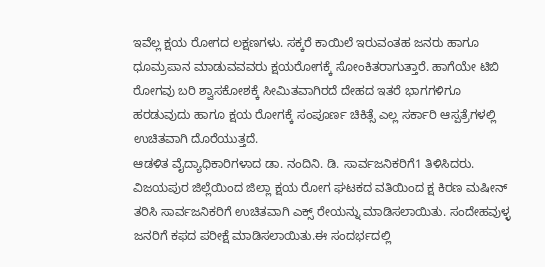ಇವೆಲ್ಲ ಕ್ಷಯ ರೋಗದ ಲಕ್ಷಣಗಳು. ಸಕ್ಕರೆ ಕಾಯಿಲೆ ಇರುವಂತಹ ಜನರು ಹಾಗೂ ಧೂಮ್ರಪಾನ ಮಾಡುವವವರು ಕ್ಷಯರೋಗಕ್ಕೆ ಸೋಂಕಿತರಾಗುತ್ತಾರೆ. ಹಾಗೆಯೇ ಟಿಬಿ ರೋಗವು ಬರಿ ಶ್ವಾಸಕೋಶಕ್ಕೆ ಸೀಮಿತವಾಗಿರದೆ ದೇಹದ ಇತರೆ ಭಾಗಗಳಿಗೂ ಹರಡುವುದು ಹಾಗೂ ಕ್ಷಯ ರೋಗಕ್ಕೆ ಸಂಪೂರ್ಣ ಚಿಕಿತ್ಸೆ ಎಲ್ಲ ಸರ್ಕಾರಿ ಆಸ್ಪತ್ರೆಗಳಲ್ಲಿ ಉಚಿತವಾಗಿ ದೊರೆಯುತ್ತದೆ.
ಆಡಳಿತ ವೈದ್ಯಾಧಿಕಾರಿಗಳಾದ ಡಾ. ನಂದಿನಿ. ಡಿ. ಸಾರ್ವಜನಿಕರಿಗೆ1 ತಿಳಿಸಿದರು. ವಿಜಯಪುರ ಜಿಲ್ಲೆಯಿಂದ ಜಿಲ್ಲಾ ಕ್ಷಯ ರೋಗ ಘಟಕದ ವತಿಯಿಂದ ಕ್ಷ ಕಿರಣ ಮಷೀನ್ ತರಿಸಿ ಸಾರ್ವಜನಿಕರಿಗೆ ಉಚಿತವಾಗಿ ಎಕ್ಸ್ ರೇಯನ್ನು ಮಾಡಿಸಲಾಯಿತು. ಸಂದೇಹವುಳ್ಳ ಜನರಿಗೆ ಕಫದ ಪರೀಕ್ಷೆ ಮಾಡಿಸಲಾಯಿತು.ಈ ಸಂದರ್ಭದಲ್ಲಿ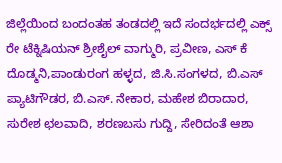ಜಿಲ್ಲೆಯಿಂದ ಬಂದಂತಹ ತಂಡದಲ್ಲಿ ಇದೆ ಸಂದರ್ಭದಲ್ಲಿ ಎಕ್ಸ್ ರೇ ಟೆಕ್ನಿಷಿಯನ್ ಶ್ರೀಶೈಲ್ ವಾಗ್ಮುರಿ, ಪ್ರವೀಣ, ಎಸ್ ಕೆ ದೊಡ್ಮನಿ,ಪಾಂಡುರಂಗ ಹಳ್ಳದ, ಜಿ.ಸಿ.ಸಂಗಳದ, ಬಿ.ಎಸ್ ಪ್ಯಾಟಿಗೌಡರ, ಬಿ.ಎಸ್. ನೇಕಾರ, ಮಹೇಶ ಬಿರಾದಾರ, ಸುರೇಶ ಛಲವಾದಿ, ಶರಣಬಸು ಗುದ್ದಿ, ಸೇರಿದಂತೆ ಆಶಾ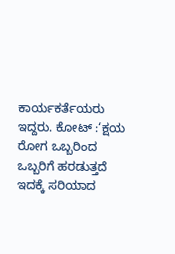ಕಾರ್ಯಕರ್ತೆಯರು ಇದ್ದರು. ಕೋಟ್ :‘ಕ್ಷಯ ರೋಗ ಒಬ್ಬರಿಂದ ಒಬ್ಬರಿಗೆ ಹರಡುತ್ತದೆ ಇದಕ್ಕೆ ಸರಿಯಾದ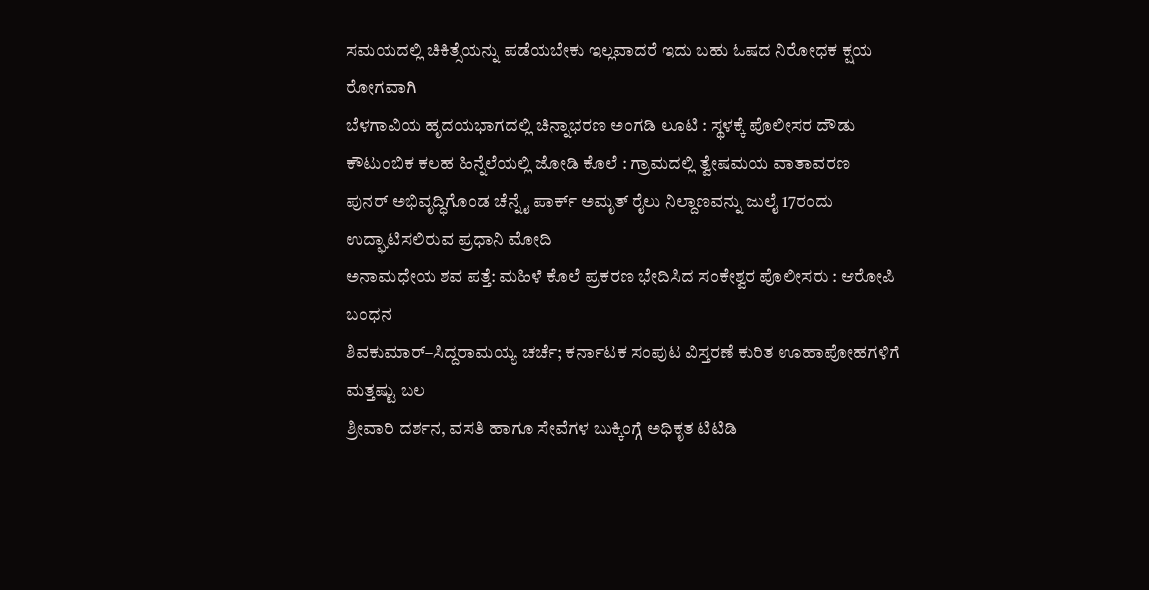ಸಮಯದಲ್ಲಿ ಚಿಕಿತ್ಸೆಯನ್ನು ಪಡೆಯಬೇಕು ಇಲ್ಲವಾದರೆ ಇದು ಬಹು ಓಷದ ನಿರೋಧಕ ಕ್ಷಯ ರೋಗವಾಗಿ
ಬೆಳಗಾವಿಯ ಹೃದಯಭಾಗದಲ್ಲಿ ಚಿನ್ನಾಭರಣ ಅಂಗಡಿ ಲೂಟಿ : ಸ್ಥಳಕ್ಕೆ ಪೊಲೀಸರ ದೌಡು
ಕೌಟುಂಬಿಕ ಕಲಹ ಹಿನ್ನೆಲೆಯಲ್ಲಿ ಜೋಡಿ ಕೊಲೆ : ಗ್ರಾಮದಲ್ಲಿ ತ್ವೇಷಮಯ ವಾತಾವರಣ
ಪುನರ್ ಅಭಿವೃದ್ಧಿಗೊಂಡ ಚೆನ್ನೈ ಪಾರ್ಕ್ ಅಮೃತ್ ರೈಲು ನಿಲ್ದಾಣವನ್ನು ಜುಲೈ 17ರಂದು ಉದ್ಘಾಟಿಸಲಿರುವ ಪ್ರಧಾನಿ ಮೋದಿ
ಅನಾಮಧೇಯ ಶವ ಪತ್ತೆ: ಮಹಿಳೆ ಕೊಲೆ ಪ್ರಕರಣ ಭೇದಿಸಿದ ಸಂಕೇಶ್ವರ ಪೊಲೀಸರು : ಆರೋಪಿ ಬಂಧನ
ಶಿವಕುಮಾರ್–ಸಿದ್ದರಾಮಯ್ಯ ಚರ್ಚೆ; ಕರ್ನಾಟಕ ಸಂಪುಟ ವಿಸ್ತರಣೆ ಕುರಿತ ಊಹಾಪೋಹಗಳಿಗೆ ಮತ್ತಷ್ಟು ಬಲ
ಶ್ರೀವಾರಿ ದರ್ಶನ, ವಸತಿ ಹಾಗೂ ಸೇವೆಗಳ ಬುಕ್ಕಿಂಗ್ಗೆ ಅಧಿಕೃತ ಟಿಟಿಡಿ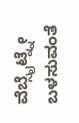ವೆಬ್ಸೈಟ್ನ್ನೇ ಬಳಸುವಂತೆ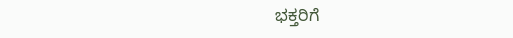ಭಕ್ತರಿಗೆ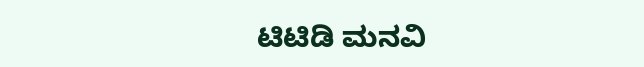ಟಿಟಿಡಿ ಮನವಿ